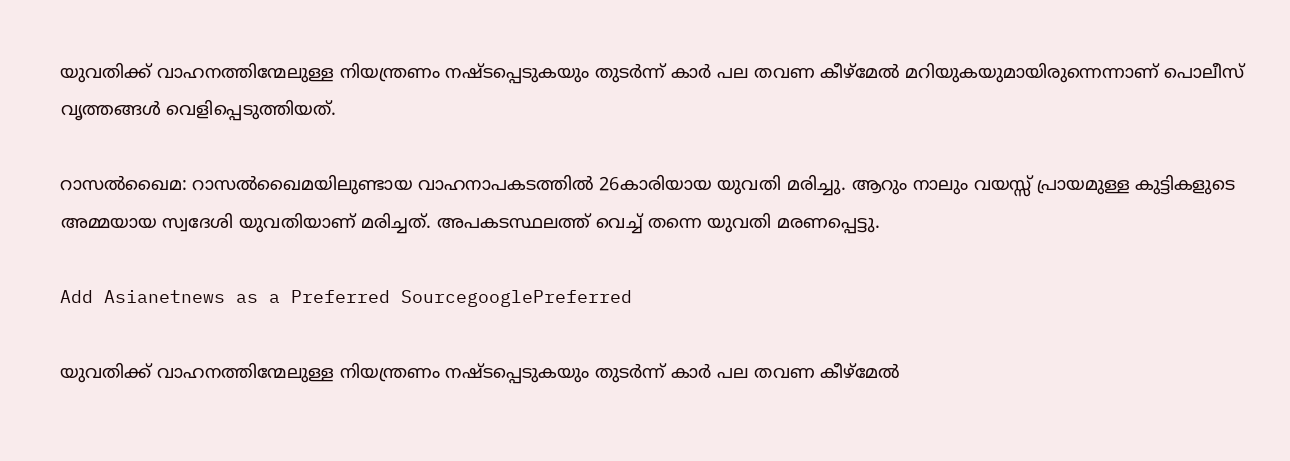യുവതിക്ക് വാഹനത്തിന്മേലുള്ള നിയന്ത്രണം നഷ്ടപ്പെടുകയും തുടര്‍ന്ന് കാര്‍ പല തവണ കീഴ്‌മേല്‍ മറിയുകയുമായിരുന്നെന്നാണ് പൊലീസ് വൃത്തങ്ങള്‍ വെളിപ്പെടുത്തിയത്.

റാസല്‍ഖൈമ: റാസല്‍ഖൈമയിലുണ്ടായ വാഹനാപകടത്തില്‍ 26കാരിയായ യുവതി മരിച്ചു. ആറും നാലും വയസ്സ് പ്രായമുള്ള കുട്ടികളുടെ അമ്മയായ സ്വദേശി യുവതിയാണ് മരിച്ചത്. അപകടസ്ഥലത്ത് വെച്ച് തന്നെ യുവതി മരണപ്പെട്ടു.

Add Asianetnews as a Preferred SourcegooglePreferred

യുവതിക്ക് വാഹനത്തിന്മേലുള്ള നിയന്ത്രണം നഷ്ടപ്പെടുകയും തുടര്‍ന്ന് കാര്‍ പല തവണ കീഴ്‌മേല്‍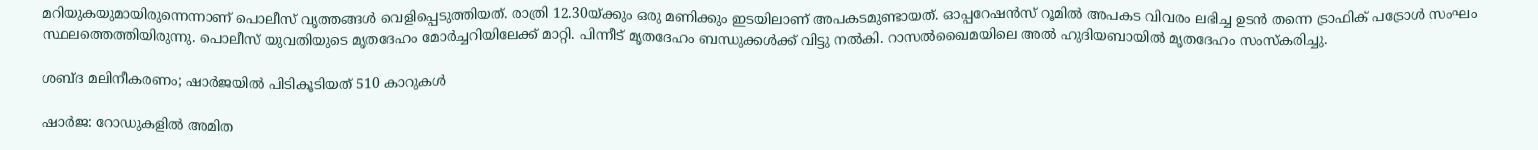മറിയുകയുമായിരുന്നെന്നാണ് പൊലീസ് വൃത്തങ്ങള്‍ വെളിപ്പെടുത്തിയത്. രാത്രി 12.30യ്ക്കും ഒരു മണിക്കും ഇടയിലാണ് അപകടമുണ്ടായത്. ഓപ്പറേഷന്‍സ് റൂമില്‍ അപകട വിവരം ലഭിച്ച ഉടന്‍ തന്നെ ട്രാഫിക് പട്രോള്‍ സംഘം സ്ഥലത്തെത്തിയിരുന്നു. പൊലീസ് യുവതിയുടെ മൃതദേഹം മോര്‍ച്ചറിയിലേക്ക് മാറ്റി. പിന്നീട് മൃതദേഹം ബന്ധുക്കള്‍ക്ക് വിട്ടു നല്‍കി. റാസല്‍ഖൈമയിലെ അല്‍ ഹുദിയബായില്‍ മൃതദേഹം സംസ്‌കരിച്ചു.

ശബ്ദ മലിനീകരണം; ഷാര്‍ജയില്‍ പിടികൂടിയത് 510 കാറുകള്‍

ഷാര്‍ജ: റോഡുകളില്‍ അമിത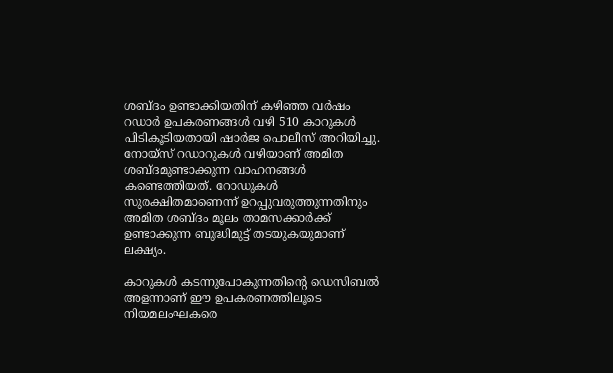ശബ്ദം ഉണ്ടാക്കിയതിന് കഴിഞ്ഞ വര്‍ഷം റഡാര്‍ ഉപകരണങ്ങള്‍ വഴി 510 കാറുകള്‍ പിടികൂടിയതായി ഷാര്‍ജ പൊലീസ് അറിയിച്ചു. നോയ്‌സ് റഡാറുകള്‍ വഴിയാണ് അമിത ശബ്ദമുണ്ടാക്കുന്ന വാഹനങ്ങള്‍ കണ്ടെത്തിയത്. റോഡുകള്‍ സുരക്ഷിതമാണെന്ന് ഉറപ്പുവരുത്തുന്നതിനും അമിത ശബ്ദം മൂലം താമസക്കാര്‍ക്ക് ഉണ്ടാക്കുന്ന ബുദ്ധിമുട്ട് തടയുകയുമാണ് ലക്ഷ്യം.

കാറുകള്‍ കടന്നുപോകുന്നതിന്റെ ഡെസിബല്‍ അളന്നാണ് ഈ ഉപകരണത്തിലൂടെ നിയമലംഘകരെ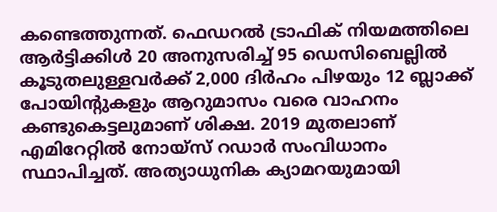കണ്ടെത്തുന്നത്. ഫെഡറല്‍ ട്രാഫിക് നിയമത്തിലെ ആര്‍ട്ടിക്കിള്‍ 20 അനുസരിച്ച് 95 ഡെസിബെല്ലില്‍ കൂടുതലുള്ളവര്‍ക്ക് 2,000 ദിര്‍ഹം പിഴയും 12 ബ്ലാക്ക് പോയിന്റുകളും ആറുമാസം വരെ വാഹനം കണ്ടുകെട്ടലുമാണ് ശിക്ഷ. 2019 മുതലാണ് എമിറേറ്റില്‍ നോയ്‌സ് റഡാര്‍ സംവിധാനം സ്ഥാപിച്ചത്. അത്യാധുനിക ക്യാമറയുമായി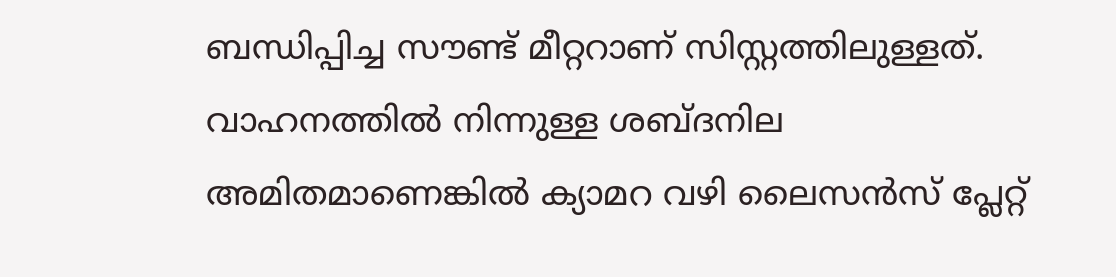ബന്ധിപ്പിച്ച സൗണ്ട് മീറ്ററാണ് സിസ്റ്റത്തിലുള്ളത്. വാഹനത്തില്‍ നിന്നുള്ള ശബ്ദനില അമിതമാണെങ്കില്‍ ക്യാമറ വഴി ലൈസന്‍സ് പ്ലേറ്റ്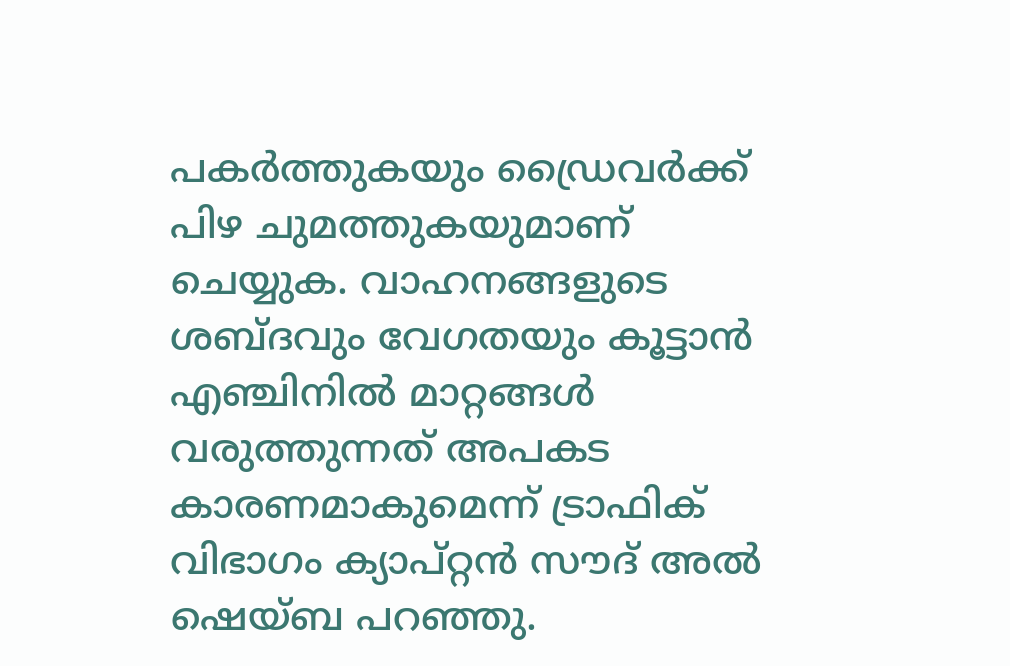പകര്‍ത്തുകയും ഡ്രൈവര്‍ക്ക് പിഴ ചുമത്തുകയുമാണ് ചെയ്യുക. വാഹനങ്ങളുടെ ശബ്ദവും വേഗതയും കൂട്ടാന്‍ എഞ്ചിനില്‍ മാറ്റങ്ങള്‍ വരുത്തുന്നത് അപകട കാരണമാകുമെന്ന് ട്രാഫിക് വിഭാഗം ക്യാപ്റ്റന്‍ സൗദ് അല്‍ ഷെയ്ബ പറഞ്ഞു.